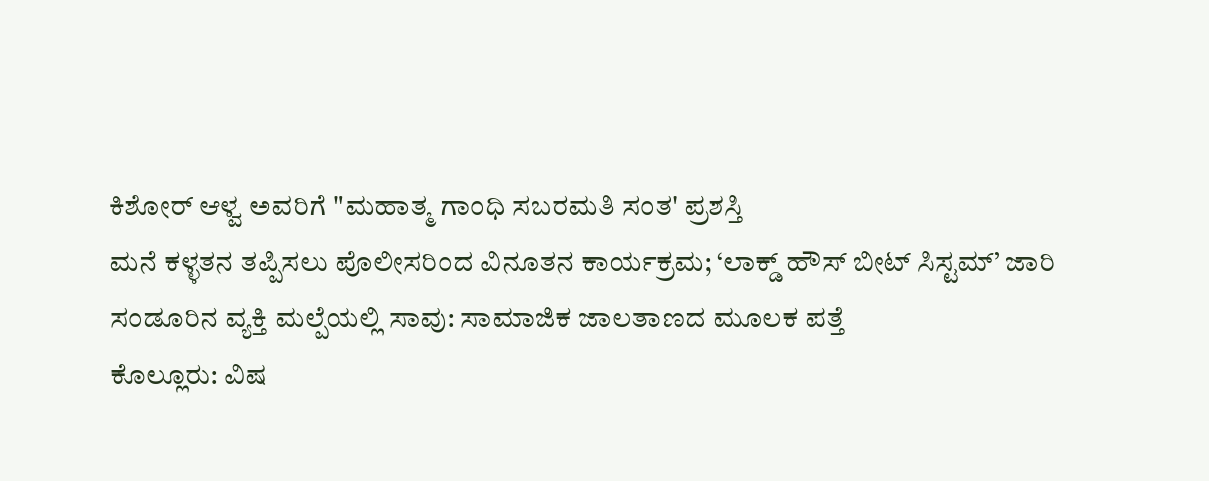ಕಿಶೋರ್ ಆಳ್ವ ಅವರಿಗೆ "ಮಹಾತ್ಮ ಗಾಂಧಿ ಸಬರಮತಿ ಸಂತ' ಪ್ರಶಸ್ತಿ
ಮನೆ ಕಳ್ಳತನ ತಪ್ಪಿಸಲು ಪೊಲೀಸರಿಂದ ವಿನೂತನ ಕಾರ್ಯಕ್ರಮ; ‘ಲಾಕ್ಡ್ ಹೌಸ್ ಬೀಟ್ ಸಿಸ್ಟಮ್’ ಜಾರಿ
ಸಂಡೂರಿನ ವ್ಯಕ್ತಿ ಮಲ್ಪೆಯಲ್ಲಿ ಸಾವು: ಸಾಮಾಜಿಕ ಜಾಲತಾಣದ ಮೂಲಕ ಪತ್ತೆ
ಕೊಲ್ಲೂರು: ವಿಷ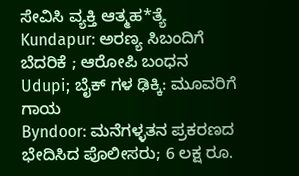ಸೇವಿಸಿ ವ್ಯಕ್ತಿ ಆತ್ಮಹ*ತ್ಯೆ
Kundapur: ಅರಣ್ಯ ಸಿಬಂದಿಗೆ ಬೆದರಿಕೆ ; ಆರೋಪಿ ಬಂಧನ
Udupi; ಬೈಕ್ ಗಳ ಢಿಕ್ಕಿ: ಮೂವರಿಗೆ ಗಾಯ
Byndoor: ಮನೆಗಳ್ಳತನ ಪ್ರಕರಣದ ಭೇದಿಸಿದ ಪೊಲೀಸರು; 6 ಲಕ್ಷ ರೂ.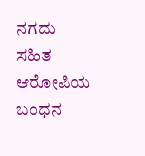ನಗದು ಸಹಿತ ಆರೋಪಿಯ ಬಂಧನ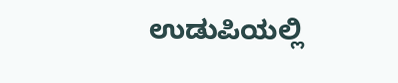ಉಡುಪಿಯಲ್ಲಿ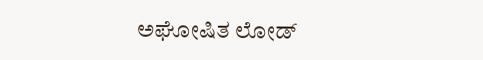ಅಘೋಷಿತ ಲೋಡ್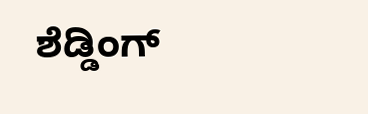ಶೆಡ್ಡಿಂಗ್